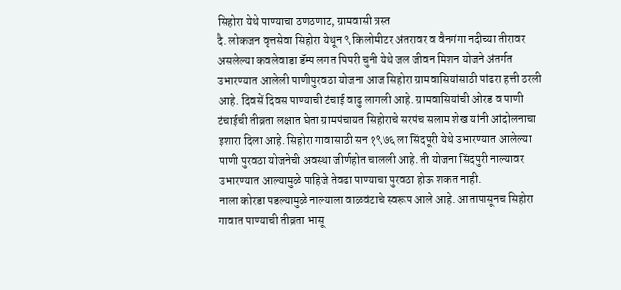सिहोरा येथे पाण्याचा ठणठणाट, ग्रामवासी त्रस्त
दै. लोकजन वृत्तसेवा सिहोरा येथून ९ किलोमीटर अंतरावर व वैनगंगा नदीच्या तीरावर असलेल्या कवलेवाडा डॅम्प लगत पिपरी चुनी येथे जल जीवन मिशन योजने अंतर्गत उभारण्यात आलेली पाणीपुरवठा योजना आज सिहोरा ग्रामवासियांसाठी पांढरा हत्ती ठरली आहे. दिवसें दिवस पाण्याची टंचाई वाढु लागली आहे. ग्रामवासियांची ओरड व पाणी टंचाईची तीव्रता लक्षात घेता ग्रामपंचायत सिहोराचे सरपंच सलाम शेख यांनी आंदोलनाचा इशारा दिला आहे. सिहोरा गावासाठी सन १९७६ ला सिंदपूरी येथे उभारण्यात आलेल्या पाणी पुरवठा योजनेची अवस्था जीर्णहोत चालली आहे. ती योजना सिंदपुरी नाल्यावर उभारण्यात आल्यामुळे पाहिजे तेवढा पाण्याचा पुरवठा होऊ शकत नाही.
नाला कोरडा पडल्यामुळे नाल्याला वाळवंटाचे स्वरूप आले आहे. आतापासूनच सिहोरा गावात पाण्याची तीव्रता भासू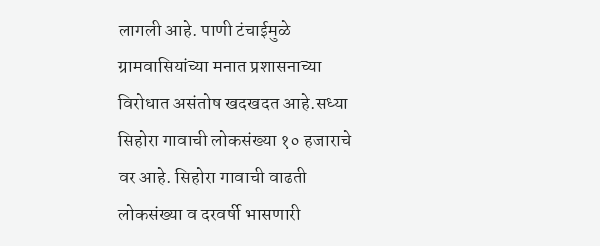लागली आहे. पाणी टंचाईमुळे ग्रामवासियांच्या मनात प्रशासनाच्या विरोधात असंतोष खदखदत आहे.सध्या सिहोरा गावाची लोकसंख्या १० हजाराचे वर आहे. सिहोरा गावाची वाढती लोकसंख्या व दरवर्षी भासणारी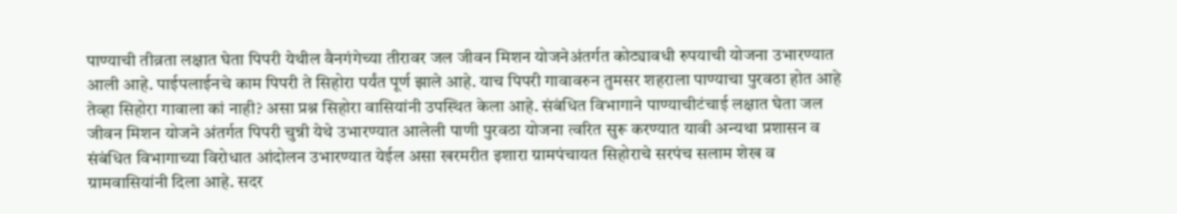पाण्याची तीव्रता लक्षात घेता पिपरी येथील वैनगंगेच्या तीरावर जल जीवन मिशन योजनेअंतर्गत कोट्यावधी रुपयाची योजना उभारण्यात आली आहे. पाईपलाईनचे काम पिपरी ते सिहोरा पर्यंत पूर्ण झाले आहे. याच पिपरी गावावरुन तुमसर शहराला पाण्याचा पुरवठा होत आहे तेव्हा सिहोरा गावाला कां नाही? असा प्रश्न सिहोरा वासियांनी उपस्थित केला आहे. संबंधित विभागाने पाण्याचीटंचाई लक्षात घेता जल जीवन मिशन योजने अंतर्गत पिपरी चुन्नी येथे उभारण्यात आलेली पाणी पुरवठा योजना त्वरित सुरू करण्यात यावी अन्यथा प्रशासन व संबंधित विभागाच्या विरोधात आंदोलन उभारण्यात येईल असा खरमरीत इशारा ग्रामपंचायत सिहोराचे सरपंच सलाम शेख व ग्रामवासियांनी दिला आहे. सदर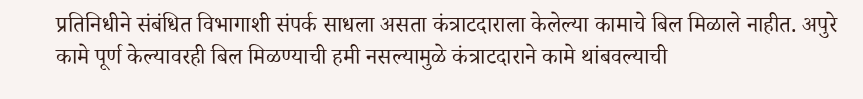प्रतिनिधीने संबंधित विभागाशी संपर्क साधला असता कंत्राटदाराला केलेल्या कामाचे बिल मिळाले नाहीत. अपुरे कामे पूर्ण केल्यावरही बिल मिळण्याची हमी नसल्यामुळे कंत्राटदाराने कामे थांबवल्याची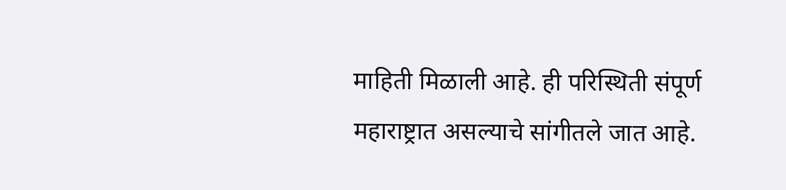माहिती मिळाली आहे. ही परिस्थिती संपूर्ण महाराष्ट्रात असल्याचे सांगीतले जात आहे.